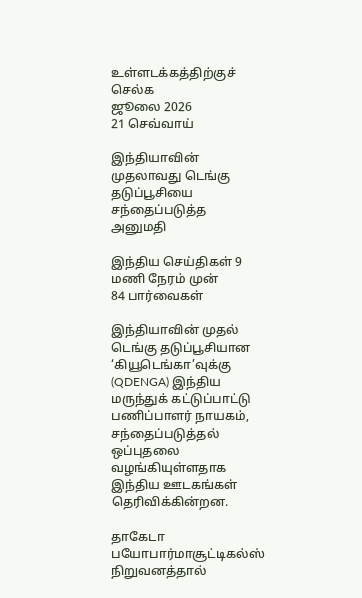உள்ளடக்கத்திற்குச் செல்க
ஜூலை 2026
21 செவ்வாய்

இந்தியாவின் முதலாவது டெங்கு தடுப்பூசியை சந்தைப்படுத்த அனுமதி

இந்திய செய்திகள் 9 மணி நேரம் முன்
84 பார்வைகள்

இந்தியாவின் முதல் டெங்கு தடுப்பூசியான ‘கியூடெங்கா’வுக்கு (QDENGA) இந்திய மருந்துக் கட்டுப்பாட்டு பணிப்பாளர் நாயகம், சந்தைப்படுத்தல் ஒப்புதலை வழங்கியுள்ளதாக இந்திய ஊடகங்கள் தெரிவிக்கின்றன.

தாகேடா பயோபார்மாசூட்டிகல்ஸ் நிறுவனத்தால்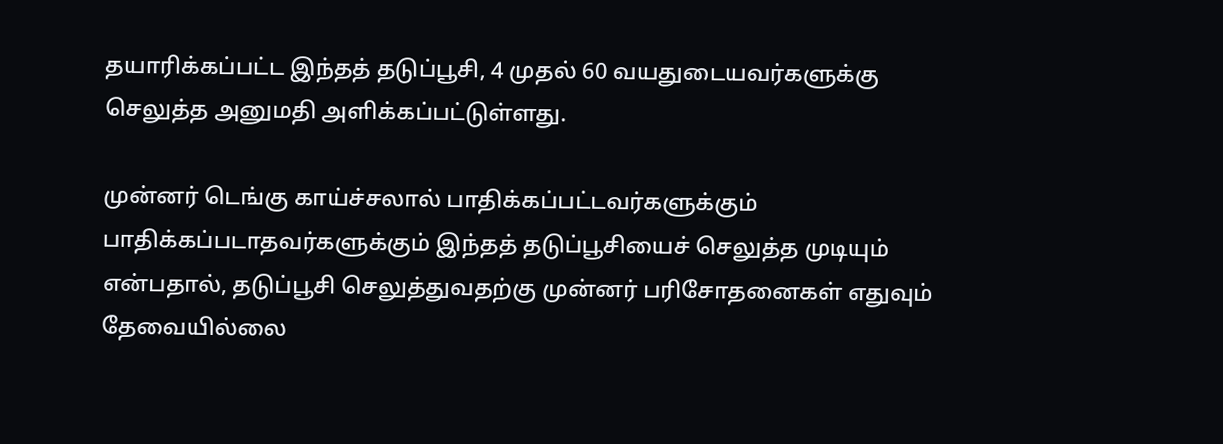தயாரிக்கப்பட்ட இந்தத் தடுப்பூசி, 4 முதல் 60 வயதுடையவர்களுக்கு செலுத்த அனுமதி அளிக்கப்பட்டுள்ளது.

முன்னர் டெங்கு காய்ச்சலால் பாதிக்கப்பட்டவர்களுக்கும் பாதிக்கப்படாதவர்களுக்கும் இந்தத் தடுப்பூசியைச் செலுத்த முடியும் என்பதால், தடுப்பூசி செலுத்துவதற்கு முன்னர் பரிசோதனைகள் எதுவும் தேவையில்லை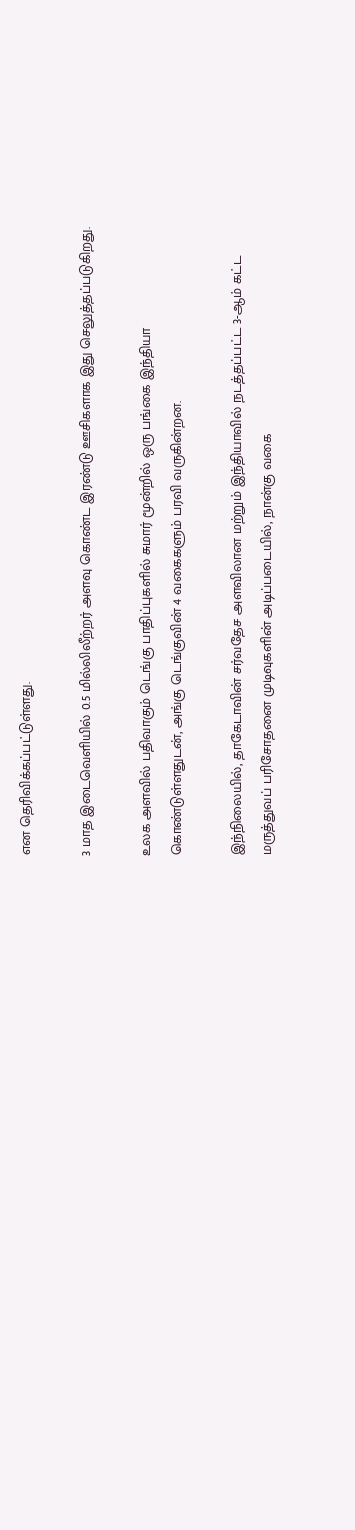என தெரிவிக்கப்பட்டுள்ளது.

3 மாத இடைவெளியில் 0.5 மில்லிலீற்றர் அளவு கொண்ட இரண்டு ஊசிகளாக இது செலுத்தப்படுகிறது.

உலக அளவில் பதிவாகும் டெங்கு பாதிப்புகளில் சுமார் மூன்றில் ஒரு பங்கை இந்தியா கொண்டுள்ளதுடன், அங்கு டெங்குவின் 4 வகைகளும் பரவி வருகின்றன.

இந்நிலையில், தாகேடாவின் சர்வதேச அளவிலான மற்றும் இந்தியாவில் நடத்தப்பட்ட 3-ஆம் கட்ட மருத்துவப் பரிசோதனை முடிவுகளின் அடிப்படையில், நான்கு வகை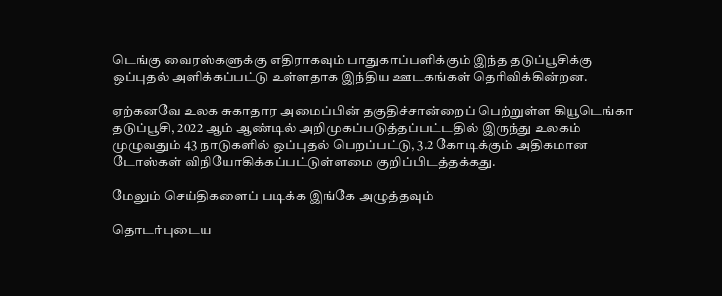டெங்கு வைரஸ்களுக்கு எதிராகவும் பாதுகாப்பளிக்கும் இந்த தடுப்பூசிக்கு ஒப்புதல் அளிக்கப்பட்டு உள்ளதாக இந்திய ஊடகங்கள் தெரிவிக்கின்றன.

ஏற்கனவே உலக சுகாதார அமைப்பின் தகுதிச்சான்றைப் பெற்றுள்ள கியூடெங்கா தடுப்பூசி, 2022 ஆம் ஆண்டில் அறிமுகப்படுத்தப்பட்டதில் இருந்து உலகம் முழுவதும் 43 நாடுகளில் ஒப்புதல் பெறப்பட்டு, 3.2 கோடிக்கும் அதிகமான டோஸ்கள் விநியோகிக்கப்பட்டுள்ளமை குறிப்பிடத்தக்கது.

மேலும் செய்திகளைப் படிக்க இங்கே அழுத்தவும்

தொடர்புடைய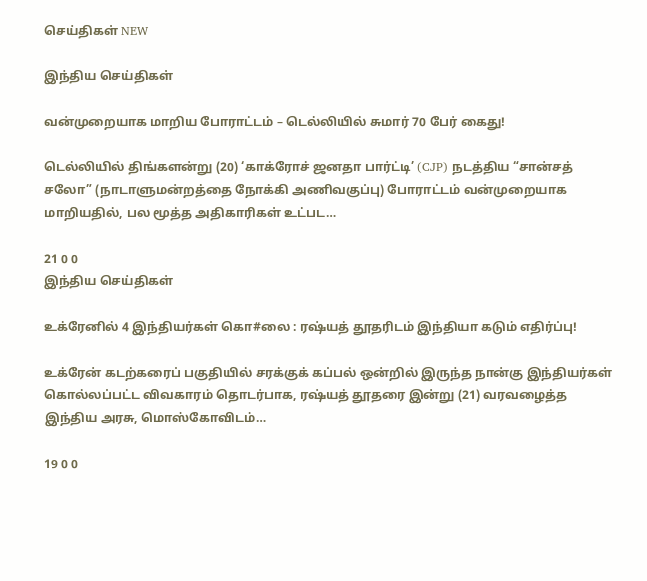செய்திகள் NEW

இந்திய செய்திகள்

வன்முறையாக மாறிய போராட்டம் – டெல்லியில் சுமார் 70 பேர் கைது!

டெல்லியில் திங்களன்று (20) ‘காக்ரோச் ஜனதா பார்ட்டி’ (CJP) நடத்திய “சான்சத் சலோ” (நாடாளுமன்றத்தை நோக்கி அணிவகுப்பு) போராட்டம் வன்முறையாக மாறியதில், பல மூத்த அதிகாரிகள் உட்பட…

21 0 0
இந்திய செய்திகள்

உக்ரேனில் 4 இந்தியர்கள் கொ#லை : ரஷ்யத் தூதரிடம் இந்தியா கடும் எதிர்ப்பு!

உக்ரேன் கடற்கரைப் பகுதியில் சரக்குக் கப்பல் ஒன்றில் இருந்த நான்கு இந்தியர்கள் கொல்லப்பட்ட விவகாரம் தொடர்பாக, ரஷ்யத் தூதரை இன்று (21) வரவழைத்த இந்திய அரசு, மொஸ்கோவிடம்…

19 0 0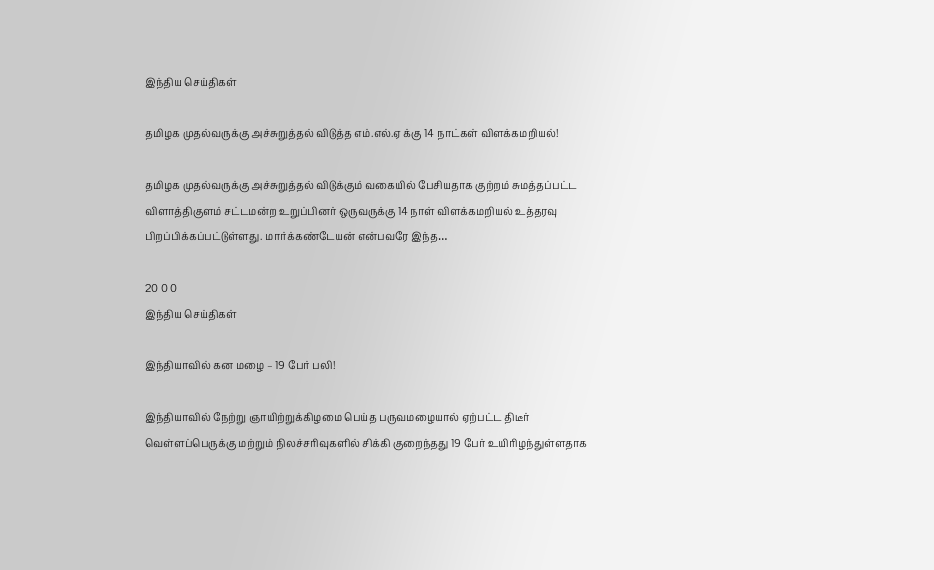இந்திய செய்திகள்

தமிழக முதல்வருக்கு அச்சுறுத்தல் விடுத்த எம்.எல்.ஏ க்கு 14 நாட்கள் விளக்கமறியல்!

தமிழக முதல்வருக்கு அச்சுறுத்தல் விடுக்கும் வகையில் பேசியதாக குற்றம் சுமத்தப்பட்ட விளாத்திகுளம் சட்டமன்ற உறுப்பினர் ஒருவருக்கு 14 நாள் விளக்கமறியல் உத்தரவு பிறப்பிக்கப்பட்டுள்ளது. மார்க்கண்டேயன் என்பவரே இந்த…

20 0 0
இந்திய செய்திகள்

இந்தியாவில் கன மழை – 19 பேர் பலி!

இந்தியாவில் நேற்று ஞாயிற்றுக்கிழமை பெய்த பருவமழையால் ஏற்பட்ட திடீர் வெள்ளப்பெருக்கு மற்றும் நிலச்சரிவுகளில் சிக்கி குறைந்தது 19 பேர் உயிரிழந்துள்ளதாக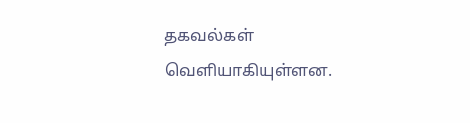தகவல்கள் வெளியாகியுள்ளன.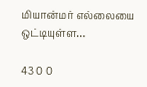மியான்மர் எல்லையை ஒட்டியுள்ள…

43 0 0